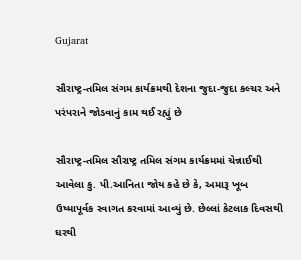Gujarat

સૌરાષ્ટ્ર-તમિલ સંગમ કાર્યક્રમથી દેશના જુદા-જુદા કલ્ચર અને પરંપરાને જોડવાનું કામ થઈ રહ્યું છે

સૌરાષ્ટ્ર-તમિલ સૌરાષ્ટ્ર તમિલ સંગમ કાર્યક્રમમાં ચેન્નાઈથી આવેલા કુ. પી.આનિતા જોય કહે છે કે, અમારૂ ખૂબ ઉષ્માપૂર્વક સ્વાગત કરવામાં આવ્યું છે. છેલ્લાં કેટલાક દિવસથી ઘરથી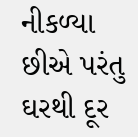નીકળ્યા છીએ પરંતુ ઘરથી દૂર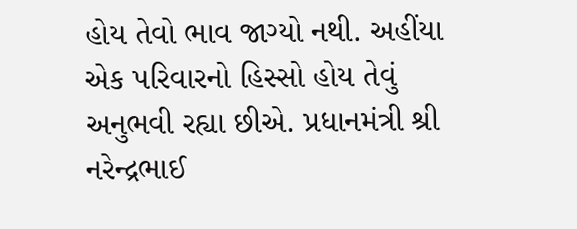હોય તેવો ભાવ જાગ્યો નથી. અહીંયા એક પરિવારનો હિસ્સો હોય તેવું અનુભવી રહ્યા છીએ. પ્રધાનમંત્રી શ્રી નરેન્દ્રભાઈ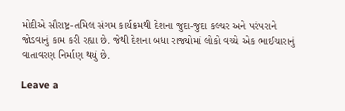મોદીએ સૌરાષ્ટ્ર-તમિલ સંગમ કાર્યક્રમથી દેશના જુદા-જુદા કલ્ચર અને પરંપરાને જોડવાનું કામ કરી રહ્યા છે. જેથી દેશના બધા રાજ્યોમાં લોકો વચ્ચે એક ભાઈચારાનું વાતાવરણ નિર્માણ થયું છે.

Leave a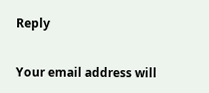Reply

Your email address will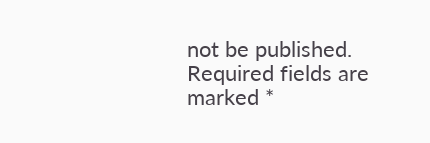not be published. Required fields are marked *